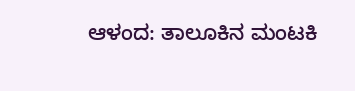ಆಳಂದ: ತಾಲೂಕಿನ ಮಂಟಕಿ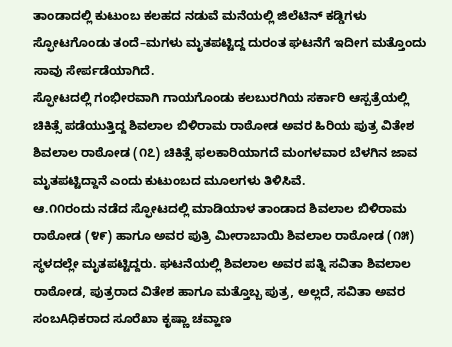ತಾಂಡಾದಲ್ಲಿ ಕುಟುಂಬ ಕಲಹದ ನಡುವೆ ಮನೆಯಲ್ಲಿ ಜಿಲೆಟಿನ್ ಕಡ್ಡಿಗಳು ಸ್ಫೋಟಗೊಂಡು ತಂದೆ–ಮಗಳು ಮೃತಪಟ್ಟಿದ್ದ ದುರಂತ ಘಟನೆಗೆ ಇದೀಗ ಮತ್ತೊಂದು ಸಾವು ಸೇರ್ಪಡೆಯಾಗಿದೆ.
ಸ್ಫೋಟದಲ್ಲಿ ಗಂಭೀರವಾಗಿ ಗಾಯಗೊಂಡು ಕಲಬುರಗಿಯ ಸರ್ಕಾರಿ ಆಸ್ಪತ್ರೆಯಲ್ಲಿ ಚಿಕಿತ್ಸೆ ಪಡೆಯುತ್ತಿದ್ದ ಶಿವಲಾಲ ಬಿಳಿರಾಮ ರಾಠೋಡ ಅವರ ಹಿರಿಯ ಪುತ್ರ ವಿತೇಶ ಶಿವಲಾಲ ರಾಠೋಡ (೧೭) ಚಿಕಿತ್ಸೆ ಫಲಕಾರಿಯಾಗದೆ ಮಂಗಳವಾರ ಬೆಳಗಿನ ಜಾವ ಮೃತಪಟ್ಟಿದ್ದಾನೆ ಎಂದು ಕುಟುಂಬದ ಮೂಲಗಳು ತಿಳಿಸಿವೆ.
ಆ.೧೧ರಂದು ನಡೆದ ಸ್ಫೋಟದಲ್ಲಿ ಮಾಡಿಯಾಳ ತಾಂಡಾದ ಶಿವಲಾಲ ಬಿಳಿರಾಮ ರಾಠೋಡ (೪೯) ಹಾಗೂ ಅವರ ಪುತ್ರಿ ಮೀರಾಬಾಯಿ ಶಿವಲಾಲ ರಾಠೋಡ (೧೫) ಸ್ಥಳದಲ್ಲೇ ಮೃತಪಟ್ಟಿದ್ದರು. ಘಟನೆಯಲ್ಲಿ ಶಿವಲಾಲ ಅವರ ಪತ್ನಿ ಸವಿತಾ ಶಿವಲಾಲ ರಾಠೋಡ, ಪುತ್ರರಾದ ವಿತೇಶ ಹಾಗೂ ಮತ್ತೊಬ್ಬ ಪುತ್ರ, ಅಲ್ಲದೆ, ಸವಿತಾ ಅವರ ಸಂಬAಧಿಕರಾದ ಸೂರೆಖಾ ಕೃಷ್ಣಾ ಚವ್ಹಾಣ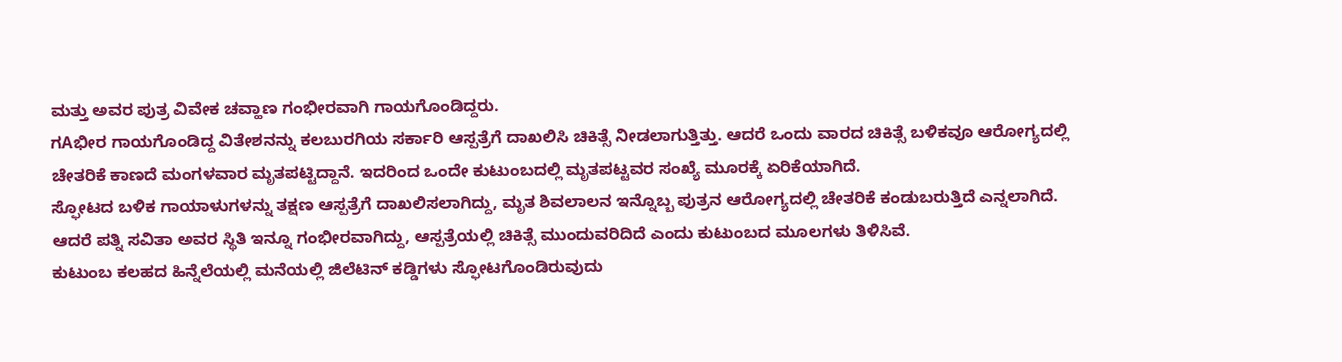ಮತ್ತು ಅವರ ಪುತ್ರ ವಿವೇಕ ಚವ್ಹಾಣ ಗಂಭೀರವಾಗಿ ಗಾಯಗೊಂಡಿದ್ದರು.
ಗAಭೀರ ಗಾಯಗೊಂಡಿದ್ದ ವಿತೇಶನನ್ನು ಕಲಬುರಗಿಯ ಸರ್ಕಾರಿ ಆಸ್ಪತ್ರೆಗೆ ದಾಖಲಿಸಿ ಚಿಕಿತ್ಸೆ ನೀಡಲಾಗುತ್ತಿತ್ತು. ಆದರೆ ಒಂದು ವಾರದ ಚಿಕಿತ್ಸೆ ಬಳಿಕವೂ ಆರೋಗ್ಯದಲ್ಲಿ ಚೇತರಿಕೆ ಕಾಣದೆ ಮಂಗಳವಾರ ಮೃತಪಟ್ಟಿದ್ದಾನೆ. ಇದರಿಂದ ಒಂದೇ ಕುಟುಂಬದಲ್ಲಿ ಮೃತಪಟ್ಟವರ ಸಂಖ್ಯೆ ಮೂರಕ್ಕೆ ಏರಿಕೆಯಾಗಿದೆ.
ಸ್ಫೋಟದ ಬಳಿಕ ಗಾಯಾಳುಗಳನ್ನು ತಕ್ಷಣ ಆಸ್ಪತ್ರೆಗೆ ದಾಖಲಿಸಲಾಗಿದ್ದು, ಮೃತ ಶಿವಲಾಲನ ಇನ್ನೊಬ್ಬ ಪುತ್ರನ ಆರೋಗ್ಯದಲ್ಲಿ ಚೇತರಿಕೆ ಕಂಡುಬರುತ್ತಿದೆ ಎನ್ನಲಾಗಿದೆ. ಆದರೆ ಪತ್ನಿ ಸವಿತಾ ಅವರ ಸ್ಥಿತಿ ಇನ್ನೂ ಗಂಭೀರವಾಗಿದ್ದು, ಆಸ್ಪತ್ರೆಯಲ್ಲಿ ಚಿಕಿತ್ಸೆ ಮುಂದುವರಿದಿದೆ ಎಂದು ಕುಟುಂಬದ ಮೂಲಗಳು ತಿಳಿಸಿವೆ.
ಕುಟುಂಬ ಕಲಹದ ಹಿನ್ನೆಲೆಯಲ್ಲಿ ಮನೆಯಲ್ಲಿ ಜಿಲೆಟಿನ್ ಕಡ್ಡಿಗಳು ಸ್ಫೋಟಗೊಂಡಿರುವುದು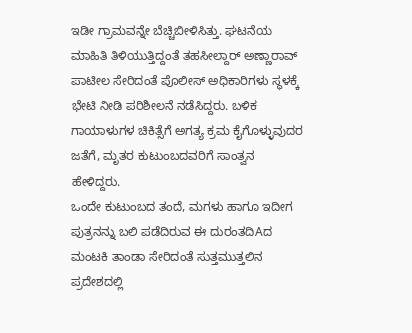ಇಡೀ ಗ್ರಾಮವನ್ನೇ ಬೆಚ್ಚಿಬೀಳಿಸಿತ್ತು. ಘಟನೆಯ ಮಾಹಿತಿ ತಿಳಿಯುತ್ತಿದ್ದಂತೆ ತಹಸೀಲ್ದಾರ್ ಅಣ್ಣಾರಾವ್ ಪಾಟೀಲ ಸೇರಿದಂತೆ ಪೊಲೀಸ್ ಅಧಿಕಾರಿಗಳು ಸ್ಥಳಕ್ಕೆ ಭೇಟಿ ನೀಡಿ ಪರಿಶೀಲನೆ ನಡೆಸಿದ್ದರು. ಬಳಿಕ ಗಾಯಾಳುಗಳ ಚಿಕಿತ್ಸೆಗೆ ಅಗತ್ಯ ಕ್ರಮ ಕೈಗೊಳ್ಳುವುದರ ಜತೆಗೆ, ಮೃತರ ಕುಟುಂಬದವರಿಗೆ ಸಾಂತ್ವನ ಹೇಳಿದ್ದರು.
ಒಂದೇ ಕುಟುಂಬದ ತಂದೆ, ಮಗಳು ಹಾಗೂ ಇದೀಗ ಪುತ್ರನನ್ನು ಬಲಿ ಪಡೆದಿರುವ ಈ ದುರಂತದಿAದ ಮಂಟಕಿ ತಾಂಡಾ ಸೇರಿದಂತೆ ಸುತ್ತಮುತ್ತಲಿನ ಪ್ರದೇಶದಲ್ಲಿ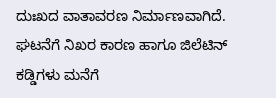ದುಃಖದ ವಾತಾವರಣ ನಿರ್ಮಾಣವಾಗಿದೆ. ಘಟನೆಗೆ ನಿಖರ ಕಾರಣ ಹಾಗೂ ಜಿಲೆಟಿನ್ ಕಡ್ಡಿಗಳು ಮನೆಗೆ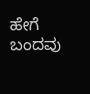ಹೇಗೆ ಬಂದವು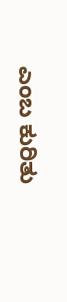ಎಂಬ ಕುರಿತು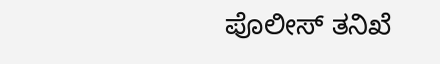ಪೊಲೀಸ್ ತನಿಖೆ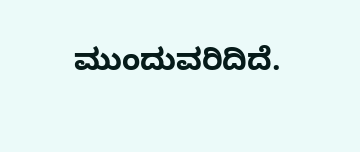ಮುಂದುವರಿದಿದೆ.